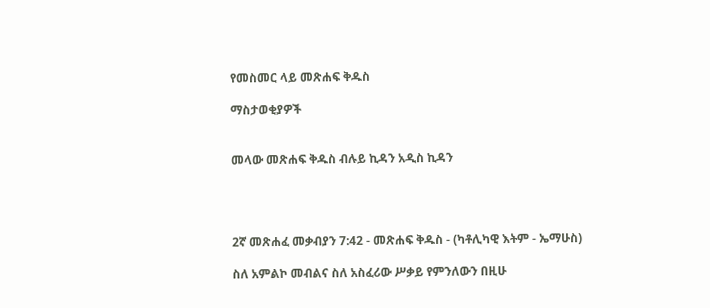የመስመር ላይ መጽሐፍ ቅዱስ

ማስታወቂያዎች


መላው መጽሐፍ ቅዱስ ብሉይ ኪዳን አዲስ ኪዳን




2ኛ መጽሐፈ መቃብያን 7:42 - መጽሐፍ ቅዱስ - (ካቶሊካዊ እትም - ኤማሁስ)

ስለ አምልኮ መብልና ስለ አስፈሪው ሥቃይ የምንለውን በዚሁ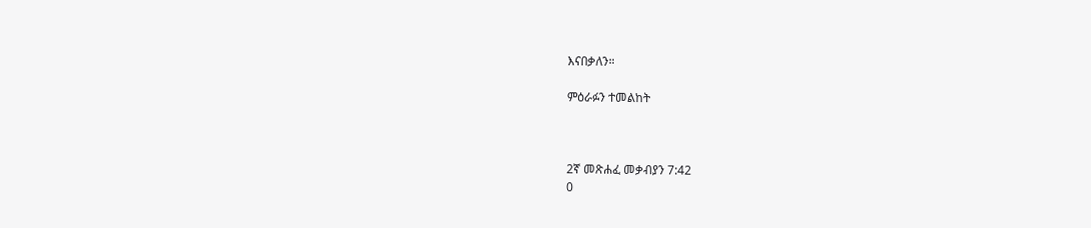እናበቃለን።

ምዕራፉን ተመልከት



2ኛ መጽሐፈ መቃብያን 7:42
0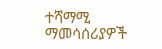ተሻማሚ ማመሳሰሪያዎች